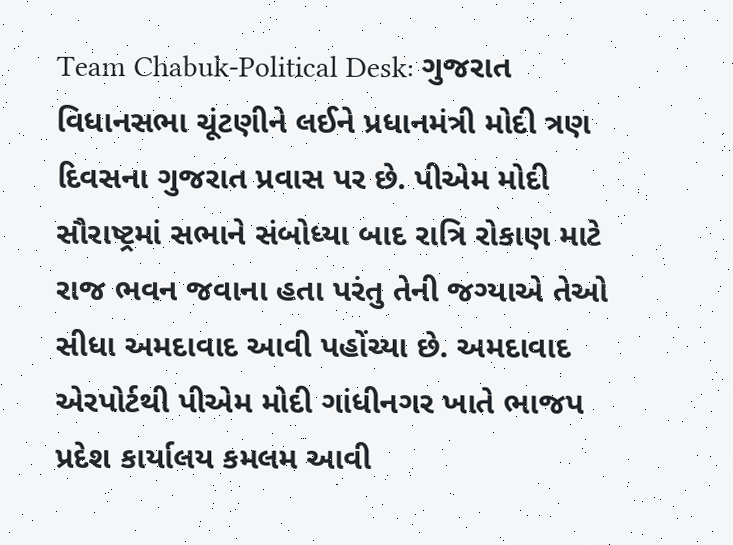Team Chabuk-Political Desk: ગુજરાત વિધાનસભા ચૂંટણીને લઈને પ્રધાનમંત્રી મોદી ત્રણ દિવસના ગુજરાત પ્રવાસ પર છે. પીએમ મોદી સૌરાષ્ટ્રમાં સભાને સંબોધ્યા બાદ રાત્રિ રોકાણ માટે રાજ ભવન જવાના હતા પરંતુ તેની જગ્યાએ તેઓ સીધા અમદાવાદ આવી પહોંચ્યા છે. અમદાવાદ એરપોર્ટથી પીએમ મોદી ગાંધીનગર ખાતે ભાજપ પ્રદેશ કાર્યાલય કમલમ આવી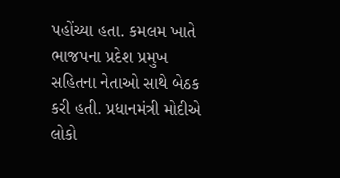પહોંચ્યા હતા. કમલમ ખાતે ભાજપના પ્રદેશ પ્રમુખ સહિતના નેતાઓ સાથે બેઠક કરી હતી. પ્રધાનમંત્રી મોદીએ લોકો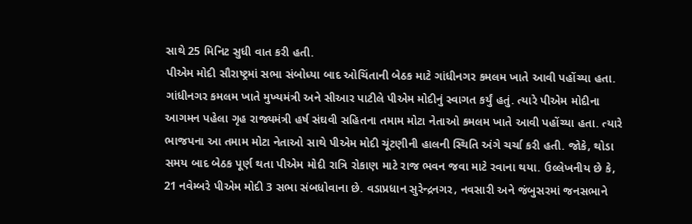સાથે 25 મિનિટ સુધી વાત કરી હતી.
પીએમ મોદી સૌરાષ્ટ્રમાં સભા સંબોધ્યા બાદ ઓચિંતાની બેઠક માટે ગાંધીનગર કમલમ ખાતે આવી પહોંચ્યા હતા. ગાંધીનગર કમલમ ખાતે મુખ્યમંત્રી અને સીઆર પાટીલે પીએમ મોદીનું સ્વાગત કર્યું હતું. ત્યારે પીએમ મોદીના આગમન પહેલા ગૃહ રાજ્યમંત્રી હર્ષ સંઘવી સહિતના તમામ મોટા નેતાઓ કમલમ ખાતે આવી પહોંચ્યા હતા. ત્યારે ભાજપના આ તમામ મોટા નેતાઓ સાથે પીએમ મોદી ચૂંટણીની હાલની સ્થિતિ અંગે ચર્ચા કરી હતી. જોકે, થોડા સમય બાદ બેઠક પૂર્ણ થતા પીએમ મોદી રાત્રિ રોકાણ માટે રાજ ભવન જવા માટે રવાના થયા. ઉલ્લેખનીય છે કે, 21 નવેમ્બરે પીએમ મોદી 3 સભા સંબધોવાના છે. વડાપ્રધાન સુરેન્દ્રનગર, નવસારી અને જંબુસરમાં જનસભાને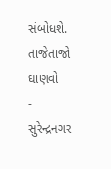સંબોધશે.
તાજેતાજો ઘાણવો
- સુરેન્દ્રનગર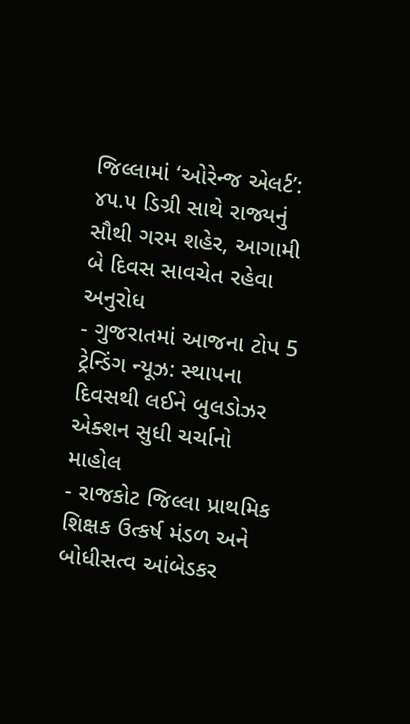જિલ્લામાં ‘ઓરેન્જ એલર્ટ’: ૪૫.૫ ડિગ્રી સાથે રાજ્યનું સૌથી ગરમ શહેર, આગામી બે દિવસ સાવચેત રહેવા અનુરોધ
- ગુજરાતમાં આજના ટોપ 5 ટ્રેન્ડિંગ ન્યૂઝ: સ્થાપના દિવસથી લઈને બુલડોઝર એક્શન સુધી ચર્ચાનો માહોલ
- રાજકોટ જિલ્લા પ્રાથમિક શિક્ષક ઉત્કર્ષ મંડળ અને બોધીસત્વ આંબેડકર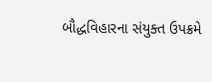બૌદ્ધવિહારના સંયુક્ત ઉપક્રમે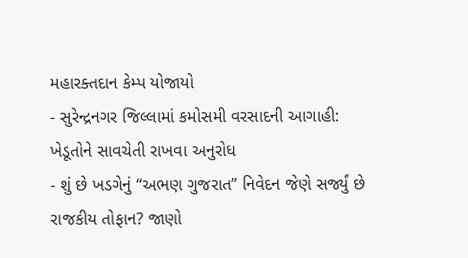મહારક્તદાન કેમ્પ યોજાયો
- સુરેન્દ્રનગર જિલ્લામાં કમોસમી વરસાદની આગાહી: ખેડૂતોને સાવચેતી રાખવા અનુરોધ
- શું છે ખડગેનું “અભણ ગુજરાત” નિવેદન જેણે સર્જ્યું છે રાજકીય તોફાન? જાણો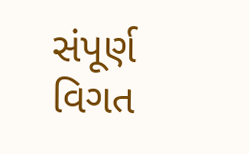સંપૂર્ણ વિગત